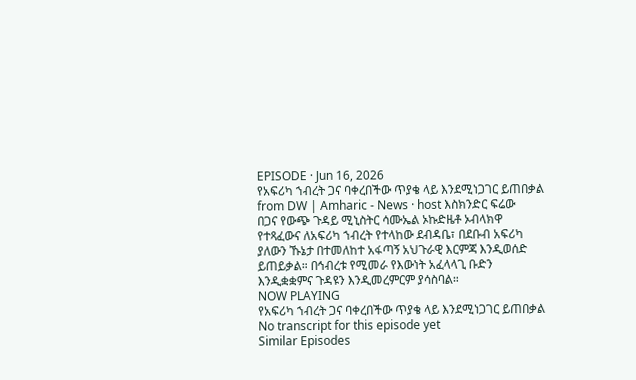EPISODE · Jun 16, 2026
የአፍሪካ ኀብረት ጋና ባቀረበችው ጥያቄ ላይ እንደሚነጋገር ይጠበቃል
from DW | Amharic - News · host እስክንድር ፍሬው
በጋና የውጭ ጉዳይ ሚኒስትር ሳሙኤል ኦኩድዜቶ ኦብላክዋ የተጻፈውና ለአፍሪካ ኀብረት የተላከው ደብዳቤ፣ በደቡብ አፍሪካ ያለውን ኹኔታ በተመለከተ አፋጣኝ አህጉራዊ እርምጃ እንዲወሰድ ይጠይቃል። በኅብረቱ የሚመራ የእውነት አፈላላጊ ቡድን እንዲቋቋምና ጉዳዩን እንዲመረምርም ያሳስባል።
NOW PLAYING
የአፍሪካ ኀብረት ጋና ባቀረበችው ጥያቄ ላይ እንደሚነጋገር ይጠበቃል
No transcript for this episode yet
Similar Episodes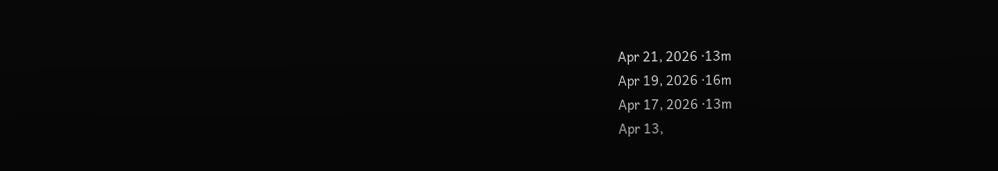Apr 21, 2026 ·13m
Apr 19, 2026 ·16m
Apr 17, 2026 ·13m
Apr 13,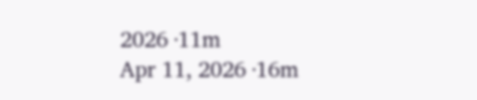2026 ·11m
Apr 11, 2026 ·16m